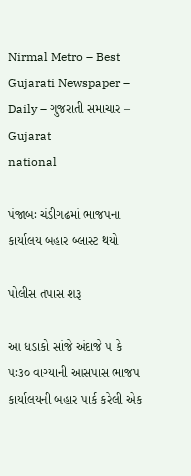Nirmal Metro – Best Gujarati Newspaper – Daily – ગુજરાતી સમાચાર – Gujarat
national

પંજાબઃ ચંડીગઢમાં ભાજપના કાર્યાલય બહાર બ્લાસ્ટ થયો

પોલીસ તપાસ શરૂ

આ ધડાકો સાંજે અંદાજે ૫ કે ૫ઃ૩૦ વાગ્યાની આસપાસ ભાજપ કાર્યાલયની બહાર પાર્ક કરેલી એક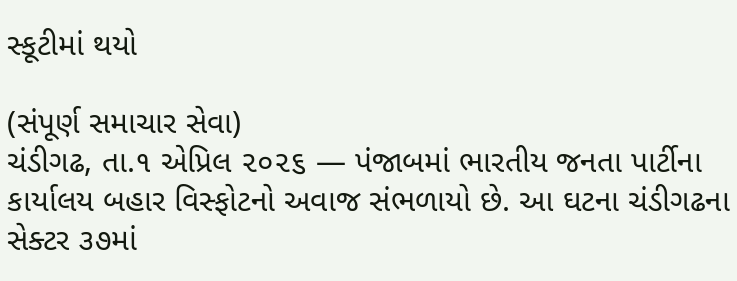સ્કૂટીમાં થયો

(સંપૂર્ણ સમાચાર સેવા)
ચંડીગઢ, તા.૧ એપ્રિલ ૨૦૨૬ — પંજાબમાં ભારતીય જનતા પાર્ટીના કાર્યાલય બહાર વિસ્ફોટનો અવાજ સંભળાયો છે. આ ઘટના ચંડીગઢના સેક્ટર ૩૭માં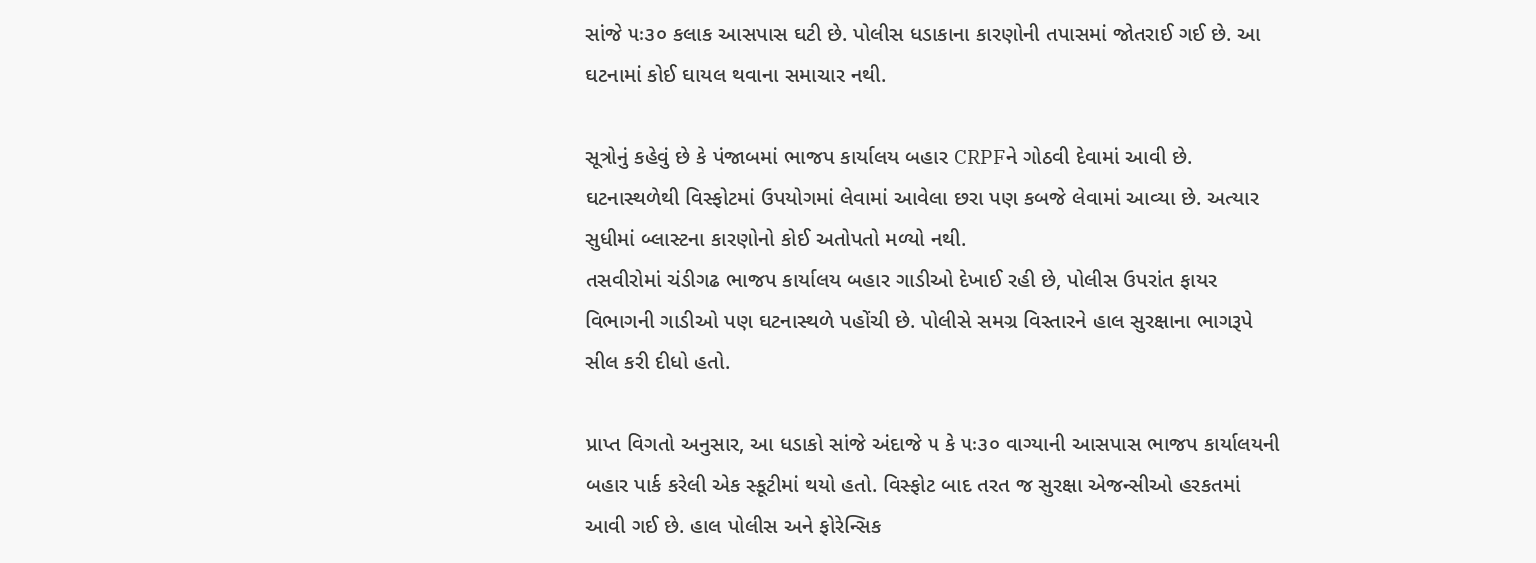સાંજે ૫ઃ૩૦ કલાક આસપાસ ઘટી છે. પોલીસ ધડાકાના કારણોની તપાસમાં જોતરાઈ ગઈ છે. આ ઘટનામાં કોઈ ઘાયલ થવાના સમાચાર નથી.

સૂત્રોનું કહેવું છે કે પંજાબમાં ભાજપ કાર્યાલય બહાર CRPFને ગોઠવી દેવામાં આવી છે. ઘટનાસ્થળેથી વિસ્ફોટમાં ઉપયોગમાં લેવામાં આવેલા છરા પણ કબજે લેવામાં આવ્યા છે. અત્યાર સુધીમાં બ્લાસ્ટના કારણોનો કોઈ અતોપતો મળ્યો નથી.
તસવીરોમાં ચંડીગઢ ભાજપ કાર્યાલય બહાર ગાડીઓ દેખાઈ રહી છે, પોલીસ ઉપરાંત ફાયર વિભાગની ગાડીઓ પણ ઘટનાસ્થળે પહોંચી છે. પોલીસે સમગ્ર વિસ્તારને હાલ સુરક્ષાના ભાગરૂપે સીલ કરી દીધો હતો.

પ્રાપ્ત વિગતો અનુસાર, આ ધડાકો સાંજે અંદાજે ૫ કે ૫ઃ૩૦ વાગ્યાની આસપાસ ભાજપ કાર્યાલયની બહાર પાર્ક કરેલી એક સ્કૂટીમાં થયો હતો. વિસ્ફોટ બાદ તરત જ સુરક્ષા એજન્સીઓ હરકતમાં આવી ગઈ છે. હાલ પોલીસ અને ફોરેન્સિક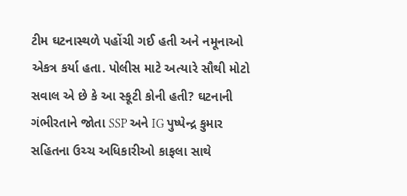ટીમ ઘટનાસ્થળે પહોંચી ગઈ હતી અને નમૂનાઓ એકત્ર કર્યા હતા. પોલીસ માટે અત્યારે સૌથી મોટો સવાલ એ છે કે આ સ્કૂટી કોની હતી? ઘટનાની ગંભીરતાને જોતા SSP અને IG પુષ્પેન્દ્ર કુમાર સહિતના ઉચ્ચ અધિકારીઓ કાફલા સાથે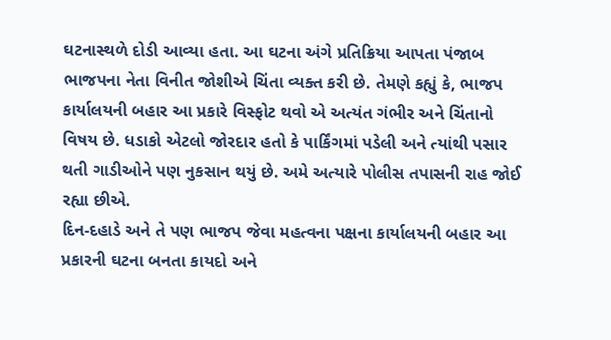ઘટનાસ્થળે દોડી આવ્યા હતા. આ ઘટના અંગે પ્રતિક્રિયા આપતા પંજાબ ભાજપના નેતા વિનીત જોશીએ ચિંતા વ્યક્ત કરી છે. તેમણે કહ્યું કે, ભાજપ કાર્યાલયની બહાર આ પ્રકારે વિસ્ફોટ થવો એ અત્યંત ગંભીર અને ચિંતાનો વિષય છે. ધડાકો એટલો જોરદાર હતો કે પાર્કિંગમાં પડેલી અને ત્યાંથી પસાર થતી ગાડીઓને પણ નુકસાન થયું છે. અમે અત્યારે પોલીસ તપાસની રાહ જોઈ રહ્યા છીએ.
દિન-દહાડે અને તે પણ ભાજપ જેવા મહત્વના પક્ષના કાર્યાલયની બહાર આ પ્રકારની ઘટના બનતા કાયદો અને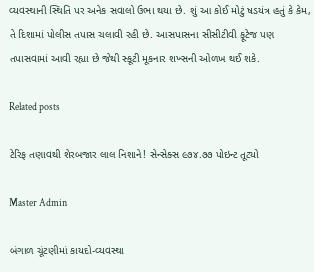વ્યવસ્થાની સ્થિતિ પર અનેક સવાલો ઉભા થયા છે. શું આ કોઈ મોટું ષડયંત્ર હતું કે કેમ, તે દિશામાં પોલીસ તપાસ ચલાવી રહી છે. આસપાસના સીસીટીવી ફૂટેજ પણ તપાસવામાં આવી રહ્યા છે જેથી સ્કૂટી મૂકનાર શખ્સની ઓળખ થઈ શકે.

Related posts

ટેરિફ તણાવથી શેરબજાર લાલ નિશાને! સેન્સેક્સ ૯૭૪.૭૭ પોઇન્ટ તૂટ્યો

Master Admin

બંગાળ ચૂંટણીમાં કાયદો-વ્યવસ્થા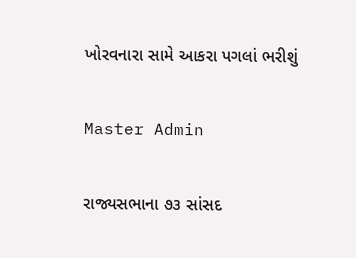ખોરવનારા સામે આકરા પગલાં ભરીશું

Master Admin

રાજ્યસભાના ૭૩ સાંસદ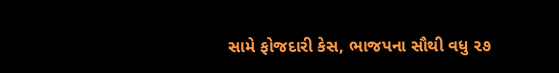સામે ફોજદારી કેસ, ભાજપના સૌથી વધુ ૨૭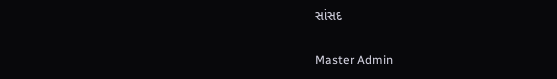સાંસદ

Master Admin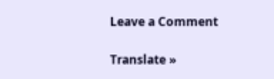Leave a Comment

Translate »